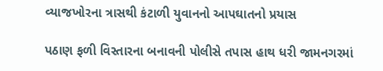વ્યાજખોરના ત્રાસથી કંટાળી યુવાનનો આપઘાતનો પ્રયાસ

પઠાણ ફળી વિસ્તારના બનાવની પોલીસે તપાસ હાથ ધરી જામનગરમાં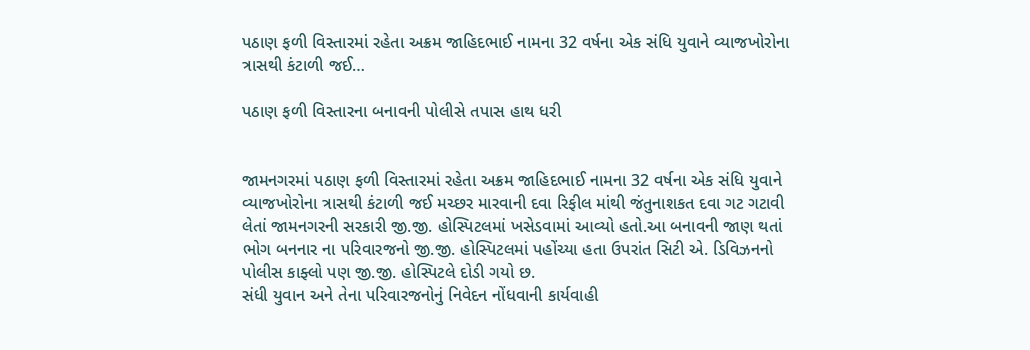પઠાણ ફળી વિસ્તારમાં રહેતા અક્રમ જાહિદભાઈ નામના 32 વર્ષના એક સંધિ યુવાને વ્યાજખોરોના ત્રાસથી કંટાળી જઈ…

પઠાણ ફળી વિસ્તારના બનાવની પોલીસે તપાસ હાથ ધરી


જામનગરમાં પઠાણ ફળી વિસ્તારમાં રહેતા અક્રમ જાહિદભાઈ નામના 32 વર્ષના એક સંધિ યુવાને વ્યાજખોરોના ત્રાસથી કંટાળી જઈ મચ્છર મારવાની દવા રિફીલ માંથી જંતુનાશકત દવા ગટ ગટાવી લેતાં જામનગરની સરકારી જી.જી. હોસ્પિટલમાં ખસેડવામાં આવ્યો હતો.આ બનાવની જાણ થતાં ભોગ બનનાર ના પરિવારજનો જી.જી. હોસ્પિટલમાં પહોંચ્યા હતા ઉપરાંત સિટી એ. ડિવિઝનનો પોલીસ કાફ્લો પણ જી.જી. હોસ્પિટલે દોડી ગયો છ.
સંધી યુવાન અને તેના પરિવારજનોનું નિવેદન નોંધવાની કાર્યવાહી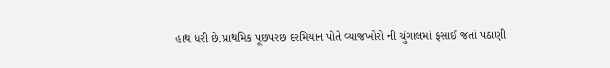હાથ ધરી છે.પ્રાથમિક પૂછપરછ દરમિયાન પોતે વ્યાજખોરો ની ચુંગાલમાં ફસાઈ જતાં પઠાણી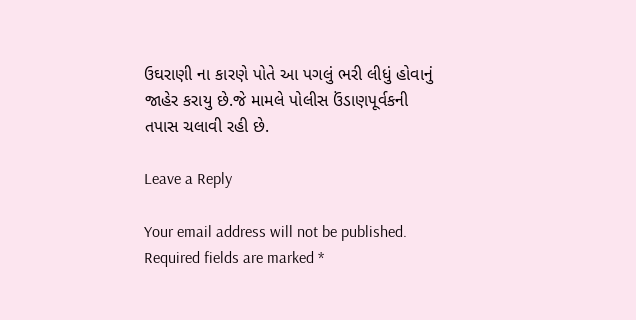ઉઘરાણી ના કારણે પોતે આ પગલું ભરી લીધું હોવાનું જાહેર કરાયુ છે.જે મામલે પોલીસ ઉંડાણપૂર્વકની તપાસ ચલાવી રહી છે.

Leave a Reply

Your email address will not be published. Required fields are marked *